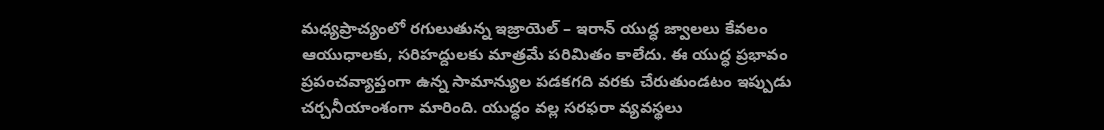మధ్యప్రాచ్యంలో రగులుతున్న ఇజ్రాయెల్ – ఇరాన్ యుద్ధ జ్వాలలు కేవలం ఆయుధాలకు, సరిహద్దులకు మాత్రమే పరిమితం కాలేదు. ఈ యుద్ధ ప్రభావం ప్రపంచవ్యాప్తంగా ఉన్న సామాన్యుల పడకగది వరకు చేరుతుండటం ఇప్పుడు చర్చనీయాంశంగా మారింది. యుద్ధం వల్ల సరఫరా వ్యవస్థలు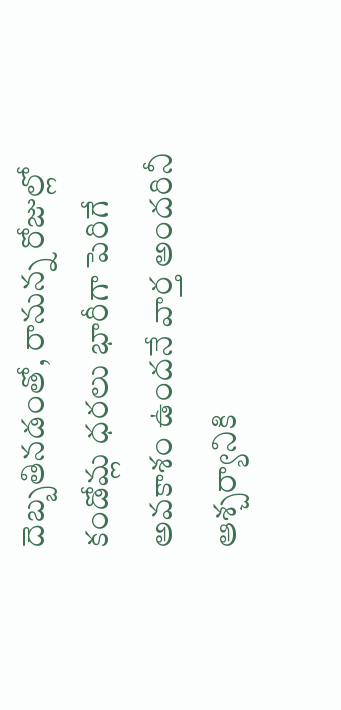దెబ్బతినడంతో, రానున్న రోజుల్లో కండోమ్ల ధరలు భారీగా పెరిగే అవకాశం ఉందనే వార్త అందరినీ ఆశ్చర్యానికి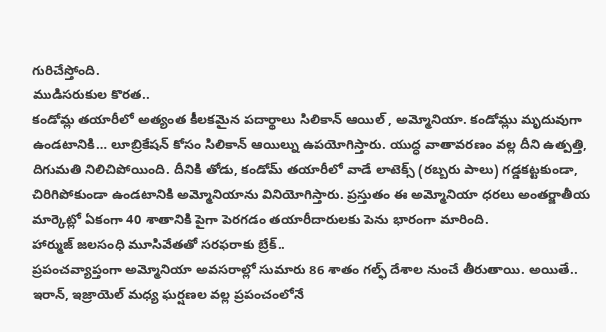గురిచేస్తోంది.
ముడిసరుకుల కొరత..
కండోమ్ల తయారీలో అత్యంత కీలకమైన పదార్థాలు సిలికాన్ ఆయిల్ , అమ్మోనియా. కండోమ్లు మృదువుగా ఉండటానికి… లూబ్రికేషన్ కోసం సిలికాన్ ఆయిల్ను ఉపయోగిస్తారు. యుద్ధ వాతావరణం వల్ల దీని ఉత్పత్తి, దిగుమతి నిలిచిపోయింది. దీనికి తోడు, కండోమ్ తయారీలో వాడే లాటెక్స్ (రబ్బరు పాలు) గడ్డకట్టకుండా, చిరిగిపోకుండా ఉండటానికి అమ్మోనియాను వినియోగిస్తారు. ప్రస్తుతం ఈ అమ్మోనియా ధరలు అంతర్జాతీయ మార్కెట్లో ఏకంగా 40 శాతానికి పైగా పెరగడం తయారీదారులకు పెను భారంగా మారింది.
హార్ముజ్ జలసంధి మూసివేతతో సరఫరాకు బ్రేక్..
ప్రపంచవ్యాప్తంగా అమ్మోనియా అవసరాల్లో సుమారు 86 శాతం గల్ఫ్ దేశాల నుంచే తీరుతాయి. అయితే.. ఇరాన్, ఇజ్రాయెల్ మధ్య ఘర్షణల వల్ల ప్రపంచంలోనే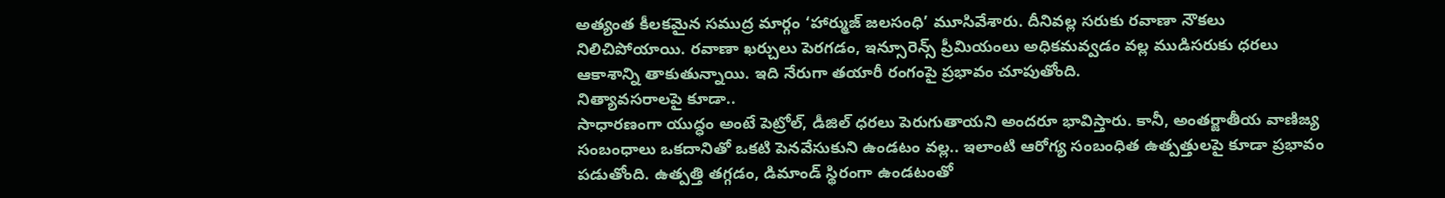అత్యంత కీలకమైన సముద్ర మార్గం ‘హార్ముజ్ జలసంధి’ మూసివేశారు. దీనివల్ల సరుకు రవాణా నౌకలు నిలిచిపోయాయి. రవాణా ఖర్చులు పెరగడం, ఇన్సూరెన్స్ ప్రీమియంలు అధికమవ్వడం వల్ల ముడిసరుకు ధరలు ఆకాశాన్ని తాకుతున్నాయి. ఇది నేరుగా తయారీ రంగంపై ప్రభావం చూపుతోంది.
నిత్యావసరాలపై కూడా..
సాధారణంగా యుద్ధం అంటే పెట్రోల్, డీజిల్ ధరలు పెరుగుతాయని అందరూ భావిస్తారు. కానీ, అంతర్జాతీయ వాణిజ్య సంబంధాలు ఒకదానితో ఒకటి పెనవేసుకుని ఉండటం వల్ల.. ఇలాంటి ఆరోగ్య సంబంధిత ఉత్పత్తులపై కూడా ప్రభావం పడుతోంది. ఉత్పత్తి తగ్గడం, డిమాండ్ స్థిరంగా ఉండటంతో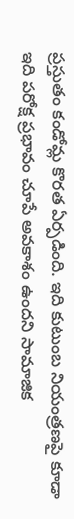ప్రస్తుతం కండోమ్ల కొరత ఏర్పడింది. ఇది కుటుంబ నియంత్రణపై కూడా ఇది పరోక్ష ప్రభావం చూపే అవకాశం ఉందని సామాజిక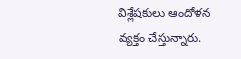విశ్లేషకులు ఆందోళన వ్యక్తం చేస్తున్నారు.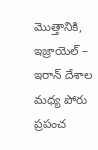మొత్తానికి, ఇజ్రాయెల్ – ఇరాన్ దేశాల మధ్య పోరు ప్రపంచ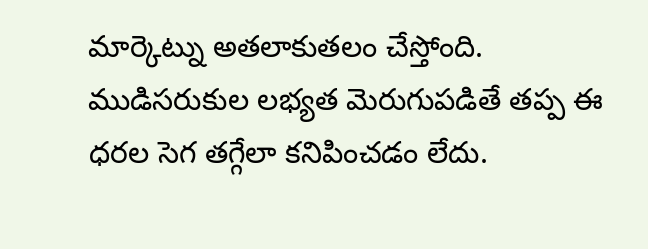మార్కెట్ను అతలాకుతలం చేస్తోంది. ముడిసరుకుల లభ్యత మెరుగుపడితే తప్ప ఈ ధరల సెగ తగ్గేలా కనిపించడం లేదు.